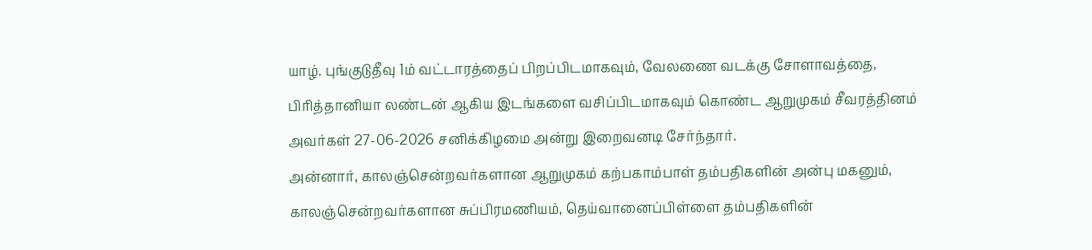யாழ். புங்குடுதீவு 1ம் வட்டாரத்தைப் பிறப்பிடமாகவும், வேலணை வடக்கு சோளாவத்தை, பிரித்தானியா லண்டன் ஆகிய இடங்களை வசிப்பிடமாகவும் கொண்ட ஆறுமுகம் சீவரத்தினம் அவர்கள் 27-06-2026 சனிக்கிழமை அன்று இறைவனடி சேர்ந்தார்.
அன்னார், காலஞ்சென்றவர்களான ஆறுமுகம் கற்பகாம்பாள் தம்பதிகளின் அன்பு மகனும், காலஞ்சென்றவர்களான சுப்பிரமணியம், தெய்வானைப்பிள்ளை தம்பதிகளின்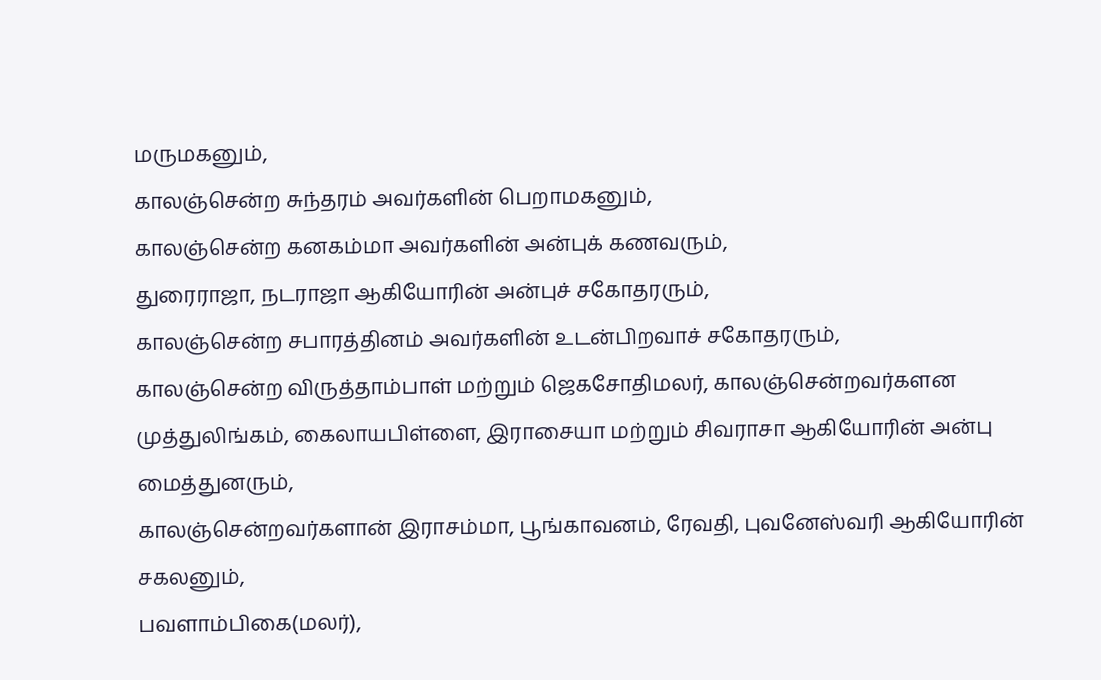மருமகனும்,
காலஞ்சென்ற சுந்தரம் அவர்களின் பெறாமகனும்,
காலஞ்சென்ற கனகம்மா அவர்களின் அன்புக் கணவரும்,
துரைராஜா, நடராஜா ஆகியோரின் அன்புச் சகோதரரும்,
காலஞ்சென்ற சபாரத்தினம் அவர்களின் உடன்பிறவாச் சகோதரரும்,
காலஞ்சென்ற விருத்தாம்பாள் மற்றும் ஜெகசோதிமலர், காலஞ்சென்றவர்களன முத்துலிங்கம், கைலாயபிள்ளை, இராசையா மற்றும் சிவராசா ஆகியோரின் அன்பு மைத்துனரும்,
காலஞ்சென்றவர்களான் இராசம்மா, பூங்காவனம், ரேவதி, புவனேஸ்வரி ஆகியோரின் சகலனும்,
பவளாம்பிகை(மலர்),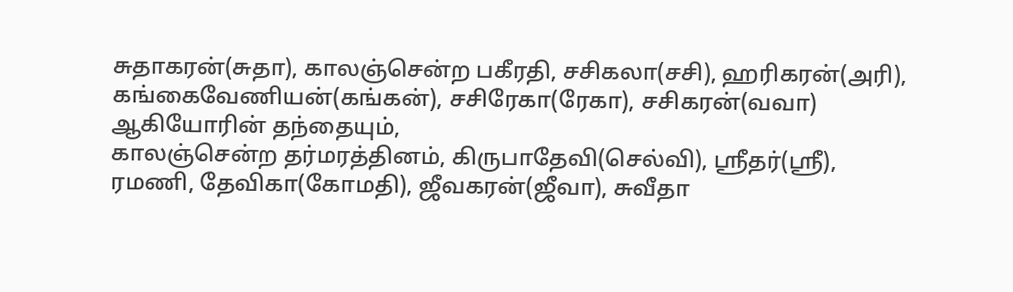சுதாகரன்(சுதா), காலஞ்சென்ற பகீரதி, சசிகலா(சசி), ஹரிகரன்(அரி), கங்கைவேணியன்(கங்கன்), சசிரேகா(ரேகா), சசிகரன்(வவா) ஆகியோரின் தந்தையும்,
காலஞ்சென்ற தர்மரத்தினம், கிருபாதேவி(செல்வி), ஸ்ரீதர்(ஸ்ரீ), ரமணி, தேவிகா(கோமதி), ஜீவகரன்(ஜீவா), சுவீதா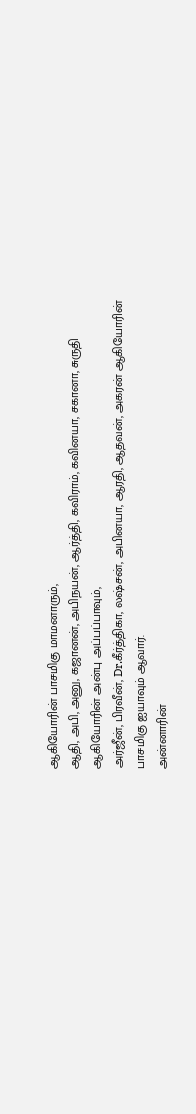ஆகியோரின் பாசமிகு மாமனாரும்,
ஆதி, அபி, அனு, கஜானன், அபிநயன், ஆர்த்தி, கவிராம், கவினயா, சகானா, சுருதி ஆகியோரின் அன்பு அப்பப்பாவும்,
அர்ஜீன், பிரவீன், Dr.கீர்த்திகா, லஷ்சன், அபினயா, ஆரதி, ஆதவன், அகரன் ஆகியோரின் பாசமிகு ஐயாவும் ஆவார்.
அன்னாரின்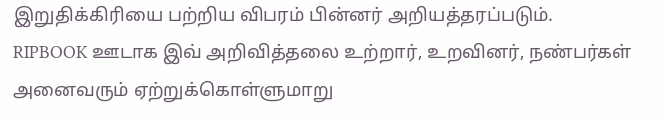இறுதிக்கிரியை பற்றிய விபரம் பின்னர் அறியத்தரப்படும்.
RIPBOOK ஊடாக இவ் அறிவித்தலை உற்றார், உறவினர், நண்பர்கள் அனைவரும் ஏற்றுக்கொள்ளுமாறு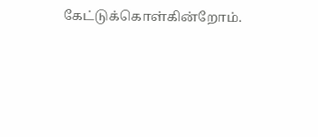கேட்டுக்கொள்கின்றோம்.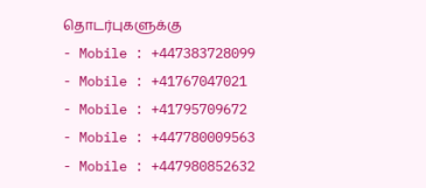தொடர்புகளுக்கு
- Mobile : +447383728099
- Mobile : +41767047021
- Mobile : +41795709672
- Mobile : +447780009563
- Mobile : +447980852632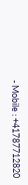- Mobile : +41787712820